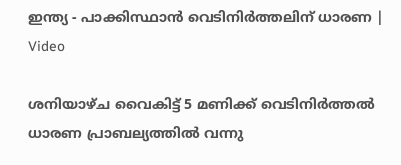ഇന്ത‍്യ - പാക്കിസ്ഥാൻ വെടിനിർത്തലിന് ധാരണ | Video

ശനിയാഴ്ച വൈകിട്ട് 5 മണിക്ക് വെടിനിർത്തൽ ധാരണ പ്രാബല‍്യത്തിൽ വന്നു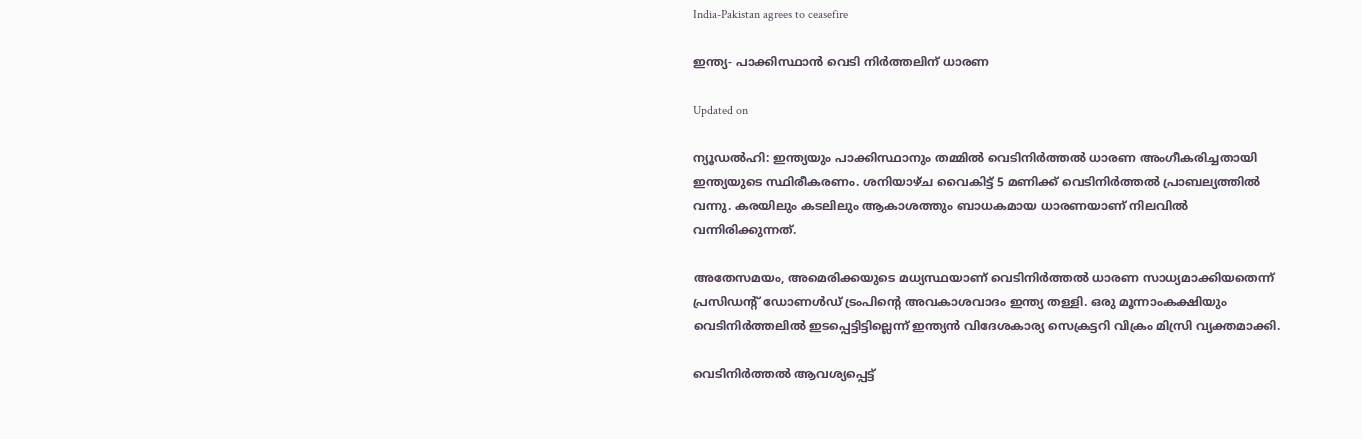India-Pakistan agrees to ceasefire

ഇന്ത‍്യ- പാക്കിസ്ഥാൻ വെടി നിർത്തലിന് ധാരണ

Updated on

ന‍്യൂഡൽഹി: ഇന്ത‍്യയും പാക്കിസ്ഥാനും തമ്മിൽ വെടിനിർത്തൽ ധാരണ അംഗീകരിച്ചതായി ഇന്ത്യയുടെ സ്ഥിരീകരണം. ശനിയാഴ്ച വൈകിട്ട് 5 മണിക്ക് വെടിനിർത്തൽ പ്രാബല‍്യത്തിൽ വന്നു. കരയിലും കടലിലും ആകാശത്തും ബാധകമായ ധാരണയാണ് നിലവിൽ വന്നിരിക്കുന്നത്.

അതേസമയം, അമെരിക്കയുടെ മധ്യസ്ഥയാണ് വെടിനിർത്തൽ ധാരണ സാധ്യമാക്കിയതെന്ന് പ്രസിഡന്‍റ് ഡോണൾഡ് ട്രംപിന്‍റെ അവകാശവാദം ഇന്ത‍്യ തള്ളി. ഒരു മൂന്നാംകക്ഷിയും വെടിനിർത്തലിൽ ഇടപ്പെട്ടിട്ടില്ലെന്ന് ഇന്ത്യൻ വിദേശകാര‍്യ സെക്രട്ടറി വിക്രം മിസ്രി വ‍്യക്തമാക്കി.

വെടിനിർത്തൽ ആവശ‍്യപ്പെട്ട്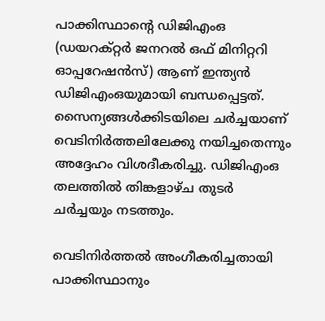പാക്കിസ്ഥാന്‍റെ ഡിജിഎംഒ (ഡയറക്റ്റർ ജനറൽ ഒഫ് മിനിറ്ററി ഓപ്പറേഷൻസ്) ആണ് ഇന്ത്യൻ ഡിജിഎംഒയുമായി ബന്ധപ്പെട്ടത്. സൈന‍്യങ്ങൾക്കിടയിലെ ചർച്ചയാണ് വെടിനിർത്തലിലേക്കു നയിച്ചതെന്നും അദ്ദേഹം വിശദീകരിച്ചു. ഡിജിഎംഒ തലത്തിൽ തിങ്കളാഴ്ച തുടർ ചർച്ചയും നടത്തും.

വെടിനിർത്തൽ അംഗീകരിച്ചതായി പാക്കിസ്ഥാനും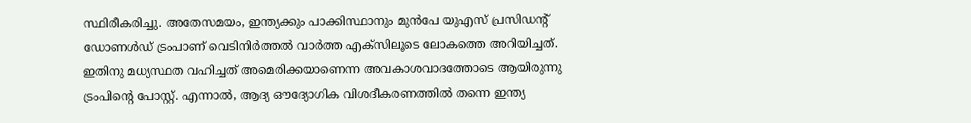സ്ഥിരീകരിച്ചു. അതേസമയം, ഇന്ത്യക്കും പാക്കിസ്ഥാനും മുൻപേ യുഎസ് പ്രസിഡന്‍റ് ഡോണൾഡ് ട്രംപാണ് വെടിനിർത്തൽ വാർത്ത എക്സിലൂടെ ലോകത്തെ അറിയിച്ചത്. ഇതിനു മധ‍്യസ്ഥത വഹിച്ചത് അമെരിക്കയാണെന്ന അവകാശവാദത്തോടെ ആയിരുന്നു ട്രംപിന്‍റെ പോസ്റ്റ്. എന്നാൽ, ആദ്യ ഔദ്യോഗിക വിശദീകരണത്തിൽ തന്നെ ഇന്ത‍്യ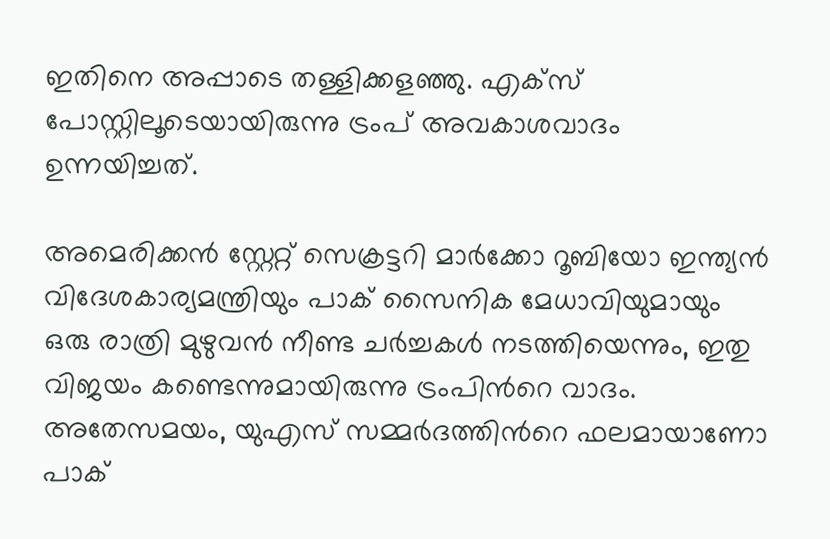ഇതിനെ അപ്പാടെ തള്ളിക്കളഞ്ഞു. എക്സ് പോസ്റ്റിലൂടെയായിരുന്നു ട്രംപ് അവകാശവാദം ഉന്നയിച്ചത്.

അമെരിക്കൻ സ്റ്റേറ്റ് സെക്രട്ടറി മാർക്കോ റൂബിയോ ഇന്ത‍്യൻ വിദേശകാര‍്യമന്ത്രിയും പാക് സൈനിക മേധാവിയുമായും ഒരു രാത്രി മുഴുവൻ നീണ്ട ചർച്ചകൾ നടത്തിയെന്നും, ഇതു വിജയം കണ്ടെന്നുമായിരുന്നു ട്രംപിന്‍റെ വാദം. അതേസമയം, യുഎസ് സമ്മർദത്തിന്‍റെ ഫലമായാണോ പാക്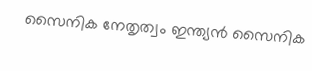സൈനിക നേതൃത്വം ഇന്ത്യൻ സൈനിക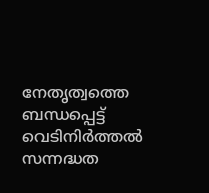നേതൃത്വത്തെ ബന്ധപ്പെട്ട് വെടിനിർത്തൽ സന്നദ്ധത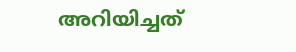അറിയിച്ചത്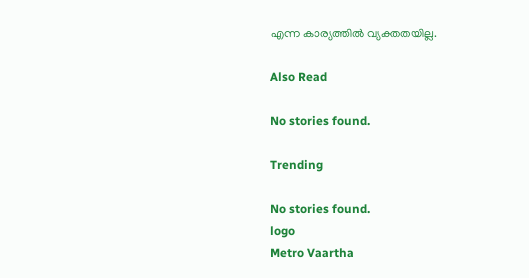എന്ന കാര്യത്തിൽ വ്യക്തതയില്ല.

Also Read

No stories found.

Trending

No stories found.
logo
Metro Vaartha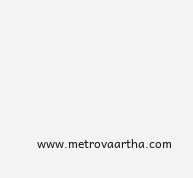www.metrovaartha.com